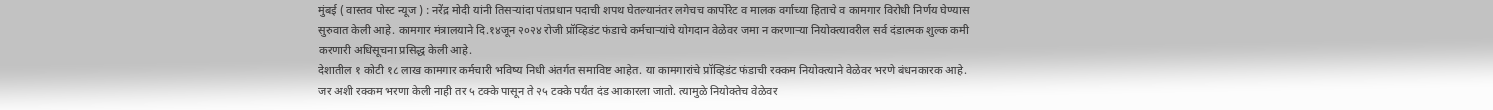मुंबई ( वास्तव पोस्ट न्यूज ) : नरेंद्र मोदी यांनी तिसऱ्यांदा पंतप्रधान पदाची शपथ घेतल्यानंतर लगेचच कार्पोरेट व मालक वर्गाच्या हिताचे व कामगार विरोधी निर्णय घेण्यास सुरुवात केली आहे. कामगार मंत्रालयाने दि.१४जून २०२४ रोजी प्रॉव्हिडंट फंडाचे कर्मचाऱ्यांचे योगदान वेळेवर जमा न करणाऱ्या नियोक्त्यावरील सर्व दंडात्मक शुल्क कमी करणारी अधिसूचना प्रसिद्ध केली आहे.
देशातील १ कोटी १८ लाख कामगार कर्मचारी भविष्य निधी अंतर्गत समाविष्ट आहेत. या कामगारांचे प्रॉव्हिडंट फंडाची रक्कम नियोक्त्याने वेळेवर भरणे बंधनकारक आहे. जर अशी रक्कम भरणा केली नाही तर ५ टक्के पासून ते २५ टक्के पर्यंत दंड आकारला जातो. त्यामुळे नियोक्तेच वेळेवर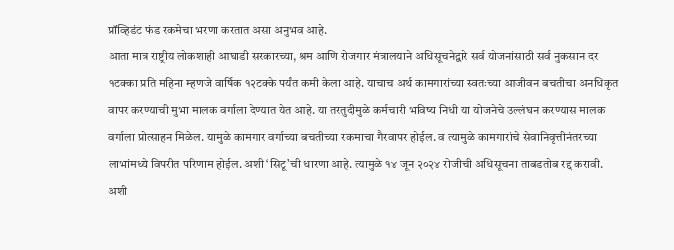प्रॉव्हिडंट फंड रकमेचा भरणा करतात असा अनुभव आहे.
आता मात्र राष्ट्रीय लोकशाही आघाडी सरकारच्या, श्रम आणि रोजगार मंत्रालयाने अधिसूचनेद्वारे सर्व योजनांसाठी सर्व नुकसान दर १टक्का प्रति महिना म्हणजे वार्षिक १२टक्के पर्यंत कमी केला आहे. याचाच अर्थ कामगारांच्या स्वतःच्या आजीवन बचतीचा अनधिकृत वापर करण्याची मुभा मालक वर्गाला देण्यात येत आहे. या तरतुदीमुळे कर्मचारी भविष्य निधी या योजनेचे उल्लंघन करण्यास मालक वर्गाला प्रोत्साहन मिळेल. यामुळे कामगार वर्गाच्या बचतीच्या रकमाचा गैरवापर होईल. व त्यामुळे कामगारांचे सेवानिवृत्तीनंतरच्या लाभांमध्ये विपरीत परिणाम होईल. अशी ‘सिटू’ची धारणा आहे. त्यामुळे १४ जून २०२४ रोजीची अधिसूचना ताबडतोब रद्द करावी. अशी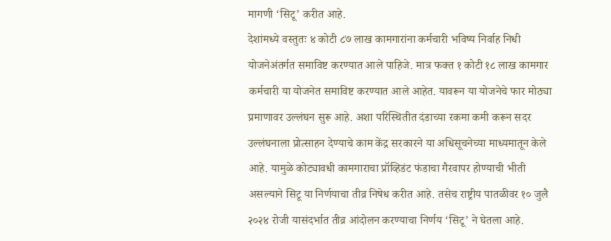मागणी ‘सिटू’ करीत आहे.
देशांमध्ये वस्तुतः ४ कोटी ८७ लाख कामगारांना कर्मचारी भविष्य निर्वाह निधी योजनेअंतर्गत समाविष्ट करण्यात आले पाहिजे. मात्र फक्त १ कोटी १८ लाख कामगार कर्मचारी या योजनेत समाविष्ट करण्यात आले आहेत. यावरून या योजनेचे फार मोठ्या प्रमाणावर उल्लंघन सुरू आहे. अशा परिस्थितीत दंडाच्या रकमा कमी करून सदर उल्लंघनाला प्रोत्साहन देण्याचे काम केंद्र सरकारने या अधिसूचनेच्या माध्यमातून केले आहे. यामुळे कोट्यावधी कामगाराचा प्रॉव्हिडंट फंडाचा गैरवापर होण्याची भीती असल्याने सिटू या निर्णयाचा तीव्र निषेध करीत आहे. तसेच राष्ट्रीय पातळीवर १० जुलै २०२४ रोजी यासंदर्भात तीव्र आंदोलन करण्याचा निर्णय ‘सिटू’ ने घेतला आहे.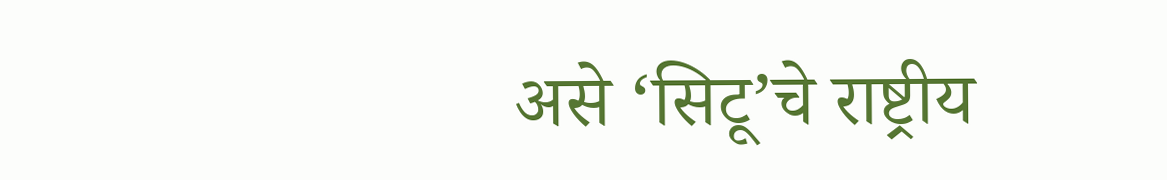असे ‘सिटू’चे राष्ट्रीय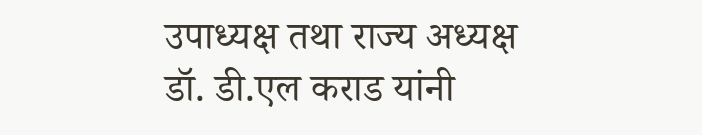उपाध्यक्ष तथा राज्य अध्यक्ष डॉ. डी.एल कराड यांनी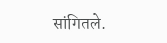सांगितले.